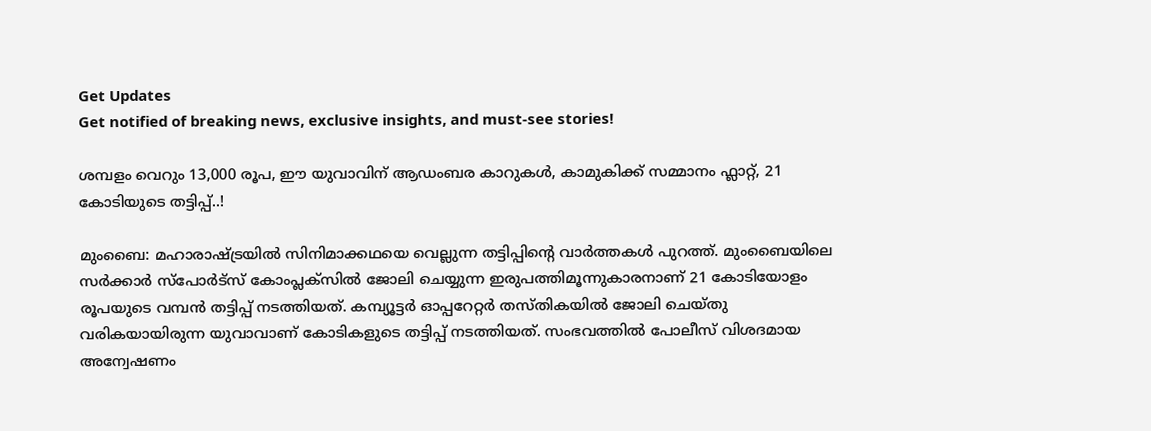Get Updates
Get notified of breaking news, exclusive insights, and must-see stories!

ശമ്പളം വെറും 13,000 രൂപ, ഈ യുവാവിന് ആഡംബര കാറുകൾ, കാമുകിക്ക് സമ്മാനം ഫ്ലാറ്റ്, 21 കോടിയുടെ തട്ടിപ്പ്..!

മുംബൈ: മഹാരാഷ്ട്രയിൽ സിനിമാക്കഥയെ വെല്ലുന്ന തട്ടിപ്പിന്റെ വാർത്തകൾ പുറത്ത്. മുംബൈയിലെ സർക്കാർ സ്‌പോർട്‌സ് കോംപ്ലക്‌സിൽ ജോലി ചെയ്യുന്ന ഇരുപത്തിമൂന്നുകാരനാണ് 21 കോടിയോളം രൂപയുടെ വമ്പൻ തട്ടിപ്പ് നടത്തിയത്. കമ്പ്യൂട്ടർ ഓപ്പറേറ്റർ തസ്‌തികയിൽ ജോലി ചെയ്‌തു വരികയായിരുന്ന യുവാവാണ് കോടികളുടെ തട്ടിപ്പ് നടത്തിയത്. സംഭവത്തിൽ പോലീസ് വിശദമായ അന്വേഷണം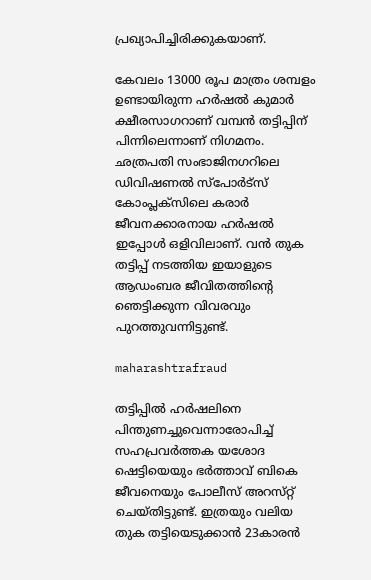പ്രഖ്യാപിച്ചിരിക്കുകയാണ്.

കേവലം 13000 രൂപ മാത്രം ശമ്പളം ഉണ്ടായിരുന്ന ഹർഷൽ കുമാർ ക്ഷീരസാഗറാണ് വമ്പൻ തട്ടിപ്പിന് പിന്നിലെന്നാണ് നിഗമനം. ഛത്രപതി സംഭാജിനഗറിലെ ഡിവിഷണൽ സ്‌പോർട്‌സ് കോംപ്ലക്‌സിലെ കരാർ ജീവനക്കാരനായ ഹർഷൽ ഇപ്പോൾ ഒളിവിലാണ്. വൻ തുക തട്ടിപ്പ് നടത്തിയ ഇയാളുടെ ആഡംബര ജീവിതത്തിന്റെ ഞെട്ടിക്കുന്ന വിവരവും പുറത്തുവന്നിട്ടുണ്ട്.

maharashtrafraud

തട്ടിപ്പിൽ ഹർഷലിനെ പിന്തുണച്ചുവെന്നാരോപിച്ച് സഹപ്രവർത്തക യശോദ ഷെട്ടിയെയും ഭർത്താവ് ബികെ ജീവനെയും പോലീസ് അറസ്‌റ്റ് ചെയ്‌തിട്ടുണ്ട്‌. ഇത്രയും വലിയ തുക തട്ടിയെടുക്കാൻ 23കാരൻ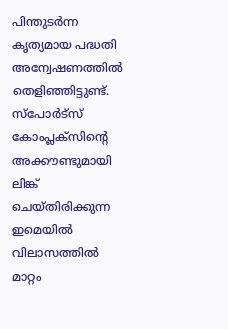പിന്തുടർന്ന കൃത്യമായ പദ്ധതി അന്വേഷണത്തിൽ തെളിഞ്ഞിട്ടുണ്ട്. സ്‌പോർട്‌സ് കോംപ്ലക്‌സിന്റെ അക്കൗണ്ടുമായി ലിങ്ക് ചെയ്‌തിരിക്കുന്ന ഇമെയിൽ വിലാസത്തിൽ മാറ്റം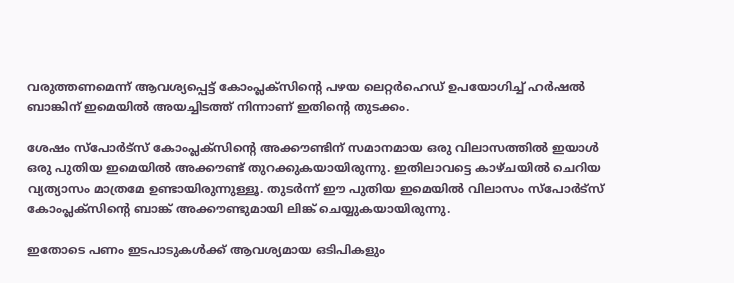വരുത്തണമെന്ന് ആവശ്യപ്പെട്ട് കോംപ്ലക്‌സിന്റെ പഴയ ലെറ്റർഹെഡ് ഉപയോഗിച്ച് ഹർഷൽ ബാങ്കിന് ഇമെയിൽ അയച്ചിടത്ത് നിന്നാണ് ഇതിന്റെ തുടക്കം.

ശേഷം സ്‌പോർട്‌സ് കോംപ്ലക്‌സിന്റെ അക്കൗണ്ടിന് സമാനമായ ഒരു വിലാസത്തിൽ ഇയാൾ ഒരു പുതിയ ഇമെയിൽ അക്കൗണ്ട് തുറക്കുകയായിരുന്നു. ഇതിലാവട്ടെ കാഴ്‌ചയിൽ ചെറിയ വ്യത്യാസം മാത്രമേ ഉണ്ടായിരുന്നുള്ളൂ. തുടർന്ന് ഈ പുതിയ ഇമെയിൽ വിലാസം സ്‌പോർട്‌സ് കോംപ്ലക്‌സിൻ്റെ ബാങ്ക് അക്കൗണ്ടുമായി ലിങ്ക് ചെയ്യുകയായിരുന്നു.

ഇതോടെ പണം ഇടപാടുകൾക്ക് ആവശ്യമായ ഒടിപികളും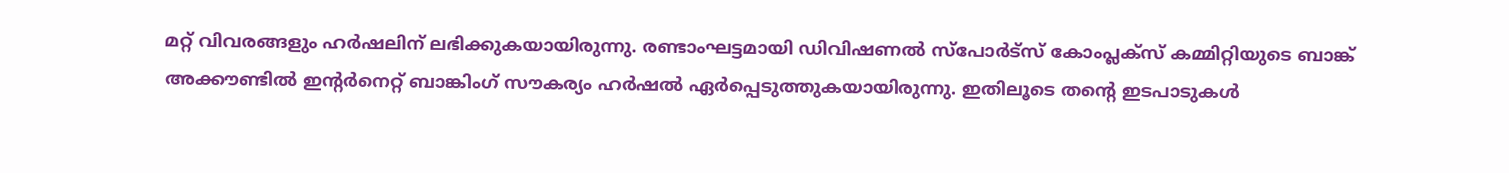മറ്റ് വിവരങ്ങളും ഹർഷലിന് ലഭിക്കുകയായിരുന്നു. രണ്ടാംഘട്ടമായി ഡിവിഷണൽ സ്പോർട്സ് കോംപ്ലക്‌സ് കമ്മിറ്റിയുടെ ബാങ്ക് അക്കൗണ്ടിൽ ഇന്റർനെറ്റ് ബാങ്കിംഗ് സൗകര്യം ഹർഷൽ ഏർപ്പെടുത്തുകയായിരുന്നു. ഇതിലൂടെ തന്റെ ഇടപാടുകൾ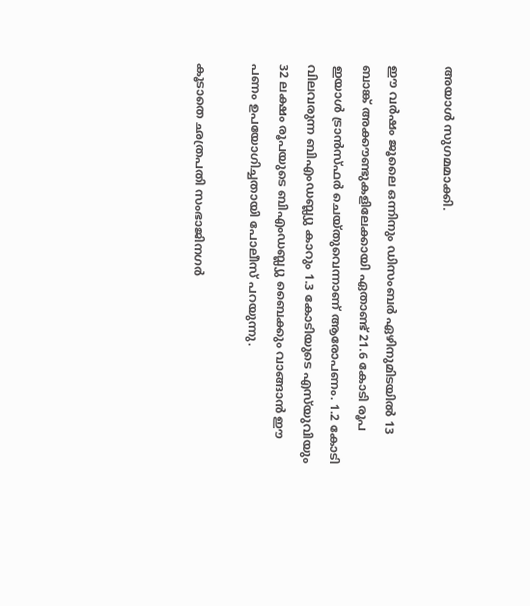അയാൾ സുഗമമാക്കി.

ഈ വർഷം ജൂലൈ ഒന്നിനും ഡിസംബർ ഏഴിനുമിടയിൽ 13 ബാങ്ക് അക്കൗണ്ടുകളിലേക്കായി ഏതാണ്ട് 21.6 കോടി രൂപ ഇയാൾ ട്രാൻസ്‌ഫർ ചെയ്‌തുവെന്നാണ് ആരോപണം. 1.2 കോടി വിലവരുന്ന ബിഎംഡബ്ല്യു കാറും 1.3 കോടിയുടെ എസ്‌യുവിയും 32 ലക്ഷം രൂപയുടെ ബിഎംഡബ്ല്യു ബൈക്കും വാങ്ങാൻ ഈ പണം ഉപയോഗിച്ചതായി പോലീസ് പറയുന്നു.

കൂടാതെ ഛത്രപതി സംഭാജിനഗർ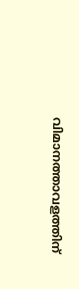വിമാനത്താവളത്തിന്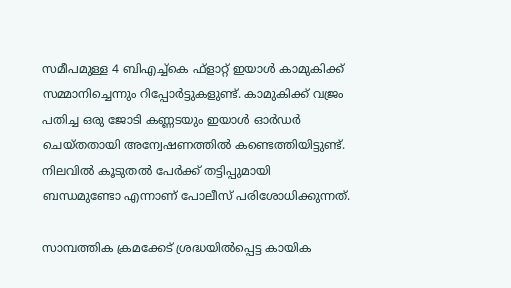സമീപമുള്ള 4 ബിഎച്ച്കെ ഫ്‌ളാറ്റ് ഇയാൾ കാമുകിക്ക് സമ്മാനിച്ചെന്നും റിപ്പോർട്ടുകളുണ്ട്. കാമുകിക്ക് വജ്രം പതിച്ച ഒരു ജോടി കണ്ണടയും ഇയാൾ ഓർഡർ ചെയ്‌തതായി അന്വേഷണത്തിൽ കണ്ടെത്തിയിട്ടുണ്ട്. നിലവിൽ കൂടുതൽ പേർക്ക് തട്ടിപ്പുമായി ബന്ധമുണ്ടോ എന്നാണ് പോലീസ് പരിശോധിക്കുന്നത്.

സാമ്പത്തിക ക്രമക്കേട് ശ്രദ്ധയിൽപ്പെട്ട കായിക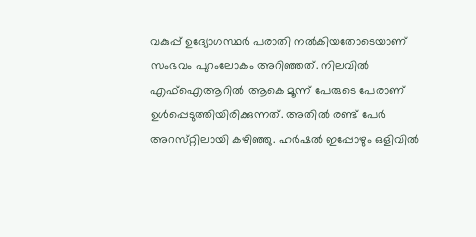വകുപ്പ് ഉദ്യോഗസ്ഥർ പരാതി നൽകിയതോടെയാണ് സംഭവം പുറംലോകം അറിഞ്ഞത്. നിലവിൽ എഫ്ഐആറിൽ ആകെ മൂന്ന് പേരുടെ പേരാണ് ഉൾപ്പെടുത്തിയിരിക്കുന്നത്. അതിൽ രണ്ട് പേർ അറസ്‌റ്റിലായി കഴിഞ്ഞു. ഹർഷൽ ഇപ്പോഴും ഒളിവിൽ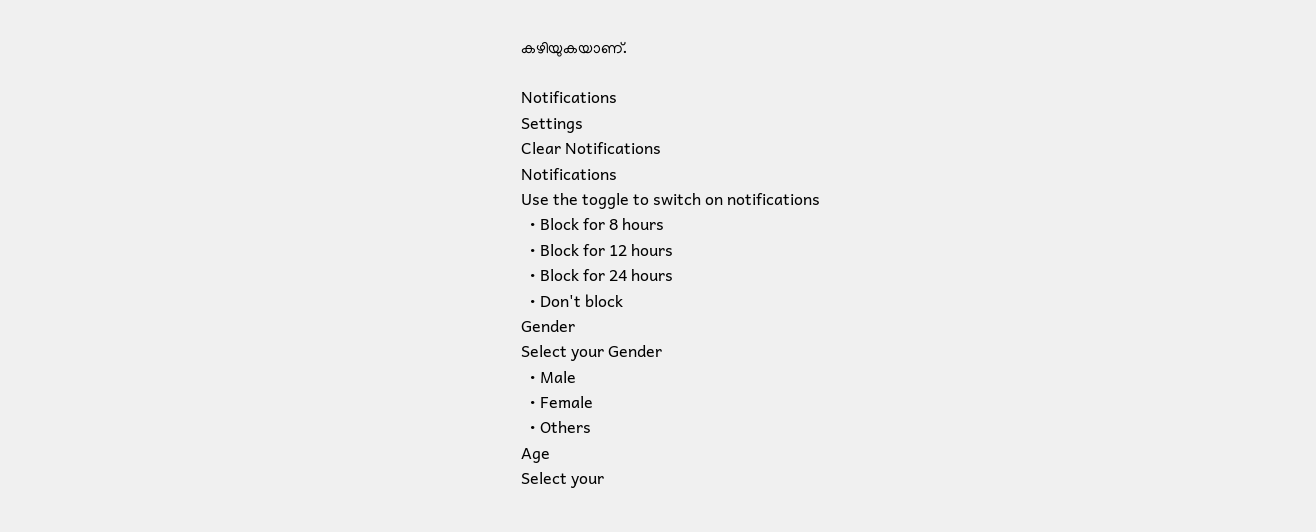കഴിയുകയാണ്.

Notifications
Settings
Clear Notifications
Notifications
Use the toggle to switch on notifications
  • Block for 8 hours
  • Block for 12 hours
  • Block for 24 hours
  • Don't block
Gender
Select your Gender
  • Male
  • Female
  • Others
Age
Select your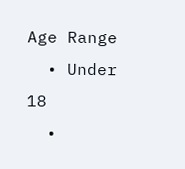Age Range
  • Under 18
  •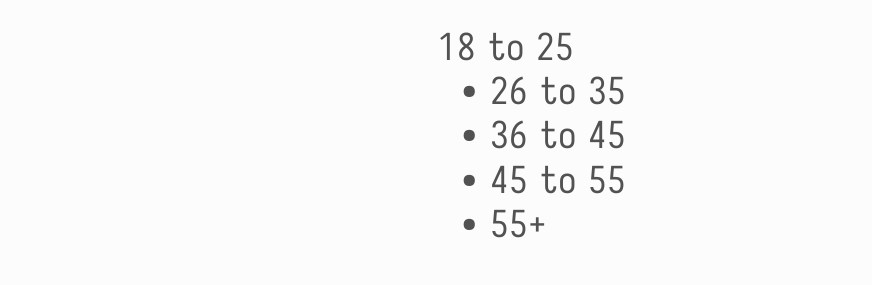18 to 25
  • 26 to 35
  • 36 to 45
  • 45 to 55
  • 55+